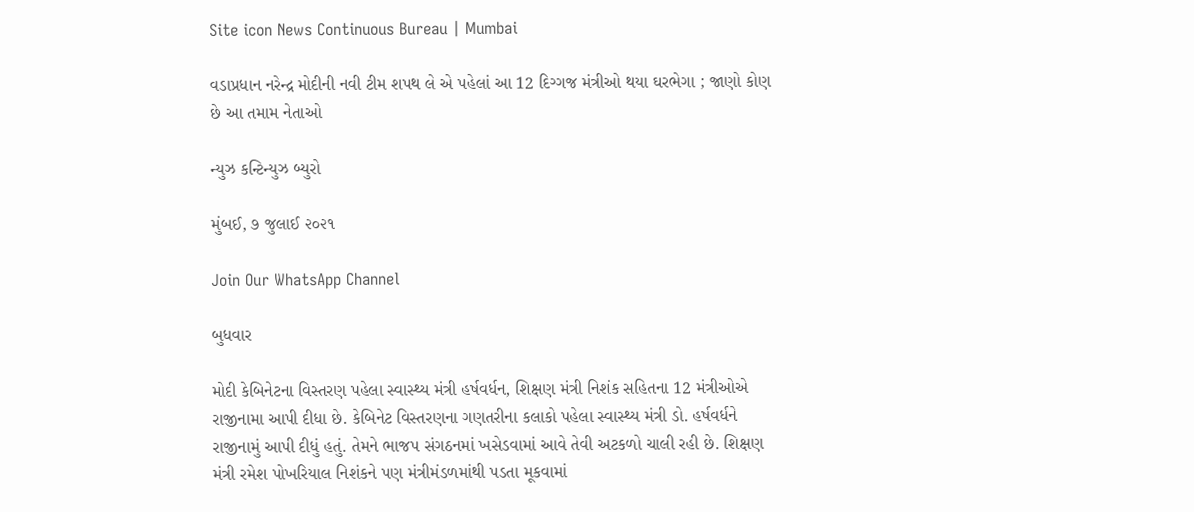Site icon News Continuous Bureau | Mumbai

વડાપ્રધાન નરેન્દ્ર મોદીની નવી ટીમ શપથ લે એ પહેલાં આ 12 દિગ્ગજ મંત્રીઓ થયા ઘરભેગા ; જાણો કોણ છે આ તમામ નેતાઓ

ન્યુઝ કન્ટિન્યુઝ બ્યુરો

મુંબઈ, ૭ જુલાઈ ૨૦૨૧

Join Our WhatsApp Channel

બુધવાર

મોદી કેબિનેટના વિસ્તરણ પહેલા સ્વાસ્થ્ય મંત્રી હર્ષવર્ધન, શિક્ષણ મંત્રી નિશંક સહિતના 12 મંત્રીઓએ રાજીનામા આપી દીધા છે. કેબિનેટ વિસ્તરણના ગણતરીના કલાકો પહેલા સ્વાસ્થ્ય મંત્રી ડો. હર્ષવર્ધને રાજીનામું આપી દીધું હતું. તેમને ભાજપ સંગઠનમાં ખસેડવામાં આવે તેવી અટકળો ચાલી રહી છે. શિક્ષણ મંત્રી રમેશ પોખરિયાલ નિશંકને પણ મંત્રીમંડળમાંથી પડતા મૂકવામાં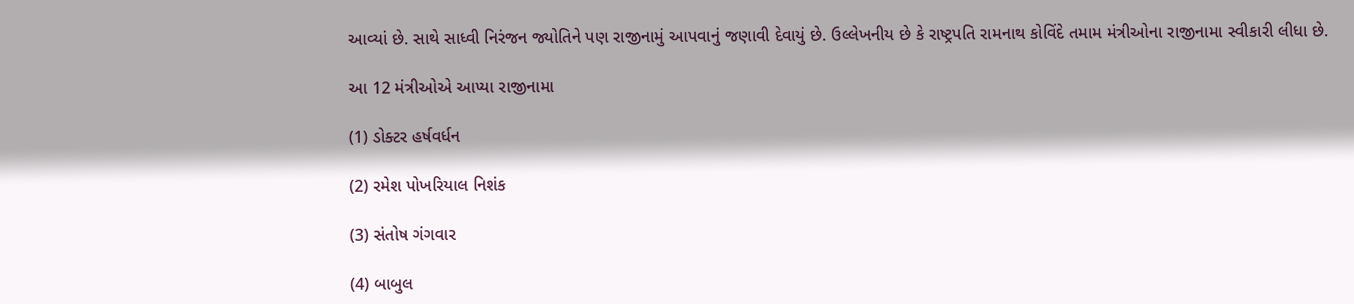આવ્યાં છે. સાથે સાધ્વી નિરંજન જ્યોતિને પણ રાજીનામું આપવાનું જણાવી દેવાયું છે. ઉલ્લેખનીય છે કે રાષ્ટ્રપતિ રામનાથ કોવિંદે તમામ મંત્રીઓના રાજીનામા સ્વીકારી લીધા છે.

આ 12 મંત્રીઓએ આપ્યા રાજીનામા

(1) ડોક્ટર હર્ષવર્ધન

(2) રમેશ પોખરિયાલ નિશંક

(3) સંતોષ ગંગવાર

(4) બાબુલ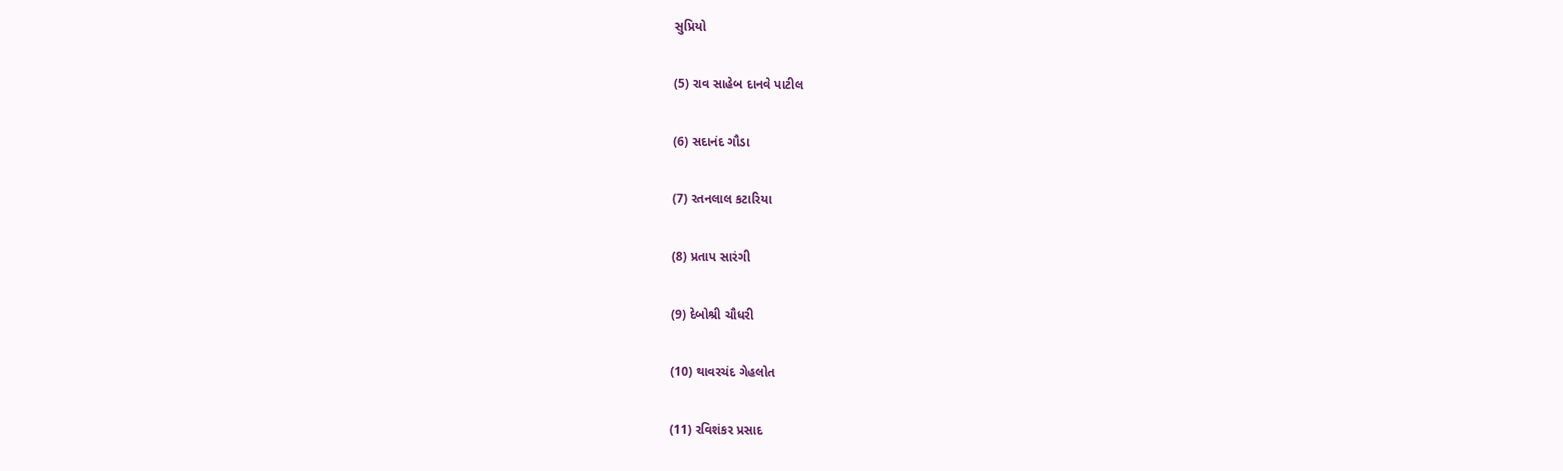સુપ્રિયો

(5) રાવ સાહેબ દાનવે પાટીલ

(6) સદાનંદ ગૌડા

(7) રતનલાલ કટારિયા

(8) પ્રતાપ સારંગી

(9) દેબોશ્રી ચૌધરી

(10) થાવરચંદ ગેહલોત

(11) રવિશંકર પ્રસાદ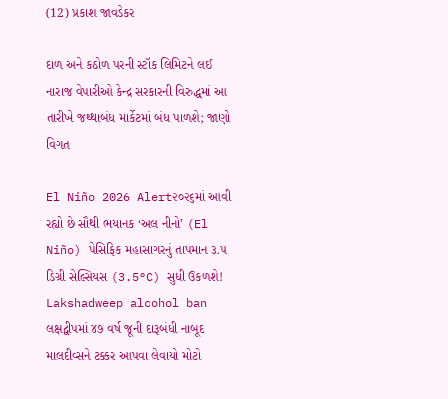(12) પ્રકાશ જાવડેકર

દાળ અને કઠોળ પરની સ્ટૉક લિમિટને લઈ નારાજ વેપારીઓ કેન્દ્ર સરકારની વિરુદ્ધમાં આ તારીખે જથ્થાબંધ માર્કેટમાં બંધ પાળશે; જાણો વિગત

El Niño 2026 Alert૨૦૨૬માં આવી રહ્યો છે સૌથી ભયાનક ‘અલ નીનો’ (El Niño) પેસિફિક મહાસાગરનું તાપમાન ૩.૫ ડિગ્રી સેલ્સિયસ (3.5°C) સુધી ઉકળશે!
Lakshadweep alcohol ban લક્ષદ્વીપમાં ૪૭ વર્ષ જૂની દારૂબંધી નાબૂદ માલદીવ્સને ટક્કર આપવા લેવાયો મોટો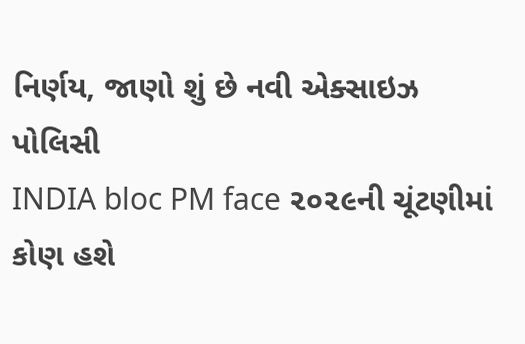નિર્ણય, જાણો શું છે નવી એક્સાઇઝ પોલિસી
INDIA bloc PM face ૨૦૨૯ની ચૂંટણીમાં કોણ હશે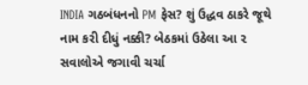INDIA ગઠબંધનનો PM ફેસ? શું ઉદ્ધવ ઠાકરે જૂથે નામ કરી દીધું નક્કી? બેઠકમાં ઉઠેલા આ ૨ સવાલોએ જગાવી ચર્ચા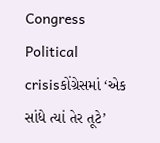Congress Political crisisકોંગ્રેસમાં ‘એક સાંધે ત્યાં તેર તૂટે’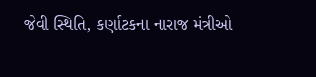જેવી સ્થિતિ, કર્ણાટકના નારાજ મંત્રીઓ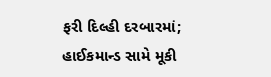ફરી દિલ્હી દરબારમાં; હાઈકમાન્ડ સામે મૂકી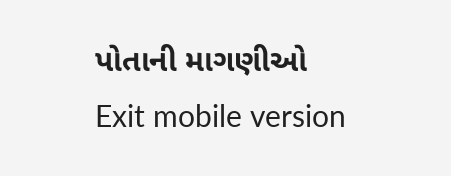પોતાની માગણીઓ
Exit mobile version